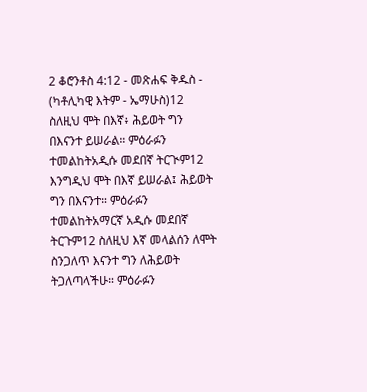2 ቆሮንቶስ 4:12 - መጽሐፍ ቅዱስ - (ካቶሊካዊ እትም - ኤማሁስ)12 ስለዚህ ሞት በእኛ፥ ሕይወት ግን በእናንተ ይሠራል። ምዕራፉን ተመልከትአዲሱ መደበኛ ትርጒም12 እንግዲህ ሞት በእኛ ይሠራል፤ ሕይወት ግን በእናንተ። ምዕራፉን ተመልከትአማርኛ አዲሱ መደበኛ ትርጉም12 ስለዚህ እኛ መላልሰን ለሞት ስንጋለጥ እናንተ ግን ለሕይወት ትጋለጣላችሁ። ምዕራፉን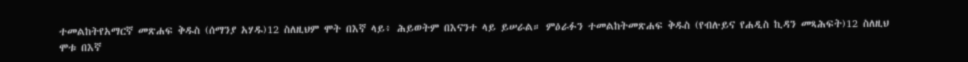ተመልከትየአማርኛ መጽሐፍ ቅዱስ (ሰማንያ አሃዱ)12 ስለዚህም ሞት በእኛ ላይ፥ ሕይወትም በእናንተ ላይ ይሠራል። ምዕራፉን ተመልከትመጽሐፍ ቅዱስ (የብሉይና የሐዲስ ኪዳን መጻሕፍት)12 ስለዚህ ሞቱ በእኛ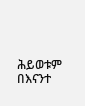ሕይወቱም በእናንተ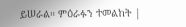ይሠራል። ምዕራፉን ተመልከት |